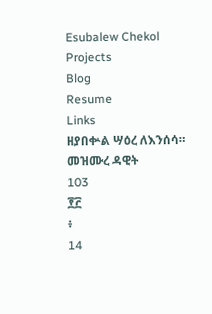Esubalew Chekol
Projects
Blog
Resume
Links
ዘያበቍል ሣዕረ ለእንሰሳ።
መዝሙረ ዳዊት
103
፻፫
፥
14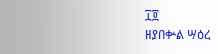፲፬
ዘያበቍል ሣዕረ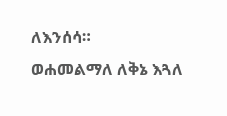ለእንሰሳ።
ወሐመልማለ ለቅኔ እጓለ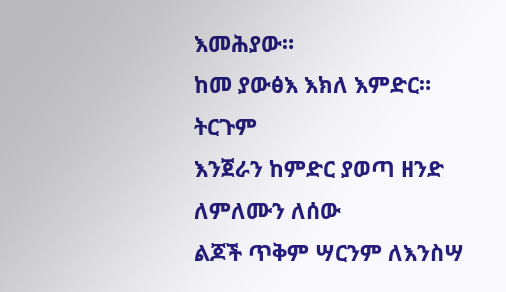እመሕያው።
ከመ ያውፅእ እክለ እምድር።
ትርጉም
እንጀራን ከምድር ያወጣ ዘንድ ለምለሙን ለሰው
ልጆች ጥቅም ሣርንም ለእንስሣ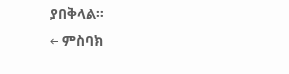ያበቅላል።
← ምስባክ